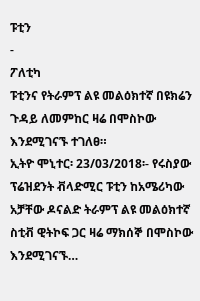ፑቲን
-
ፖለቲካ
ፑቲንና የትራምፕ ልዩ መልዕክተኛ በዩክሬን ጉዳይ ለመምከር ዛሬ በሞስኮው እንደሚገናኙ ተገለፀ።
ኢትዮ ሞኒተር፡ 23/03/2018፡- የሩስያው ፕሬዝደንት ቭላድሚር ፑቲን ከአሜሪካው አቻቸው ዶናልድ ትራምፕ ልዩ መልዕክተኛ ስቲቭ ዊትኮፍ ጋር ዛሬ ማክሰኞ በሞስኮው እንደሚገናኙ…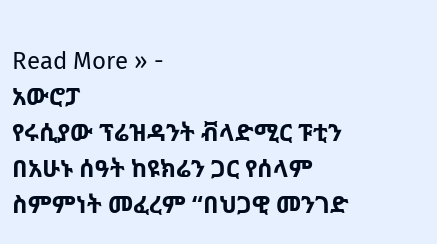Read More » -
አውሮፓ
የሩሲያው ፕሬዝዳንት ቭላድሚር ፑቲን በአሁኑ ሰዓት ከዩክሬን ጋር የሰላም ስምምነት መፈረም “በህጋዊ መንገድ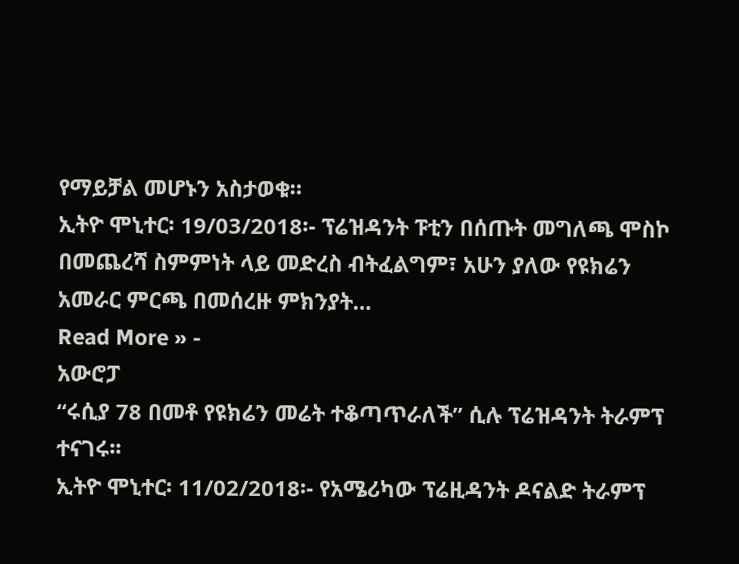የማይቻል መሆኑን አስታወቁ።
ኢትዮ ሞኒተር፡ 19/03/2018፡- ፕሬዝዳንት ፑቲን በሰጡት መግለጫ ሞስኮ በመጨረሻ ስምምነት ላይ መድረስ ብትፈልግም፣ አሁን ያለው የዩክሬን አመራር ምርጫ በመሰረዙ ምክንያት…
Read More » -
አውሮፓ
“ሩሲያ 78 በመቶ የዩክሬን መሬት ተቆጣጥራለች” ሲሉ ፕሬዝዳንት ትራምፕ ተናገሩ፡፡
ኢትዮ ሞኒተር፡ 11/02/2018፡- የአሜሪካው ፕሬዚዳንት ዶናልድ ትራምፕ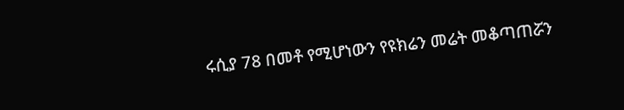ሩሲያ 78 በመቶ የሚሆነውን የዩክሬን መሬት መቆጣጠሯን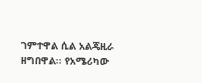ገምተዋል ሲል አልጄዚራ ዘግበዋል፡፡ የአሜሪካው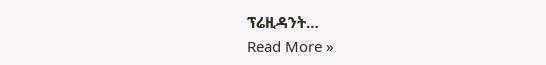ፕሬዚዳንት…
Read More »